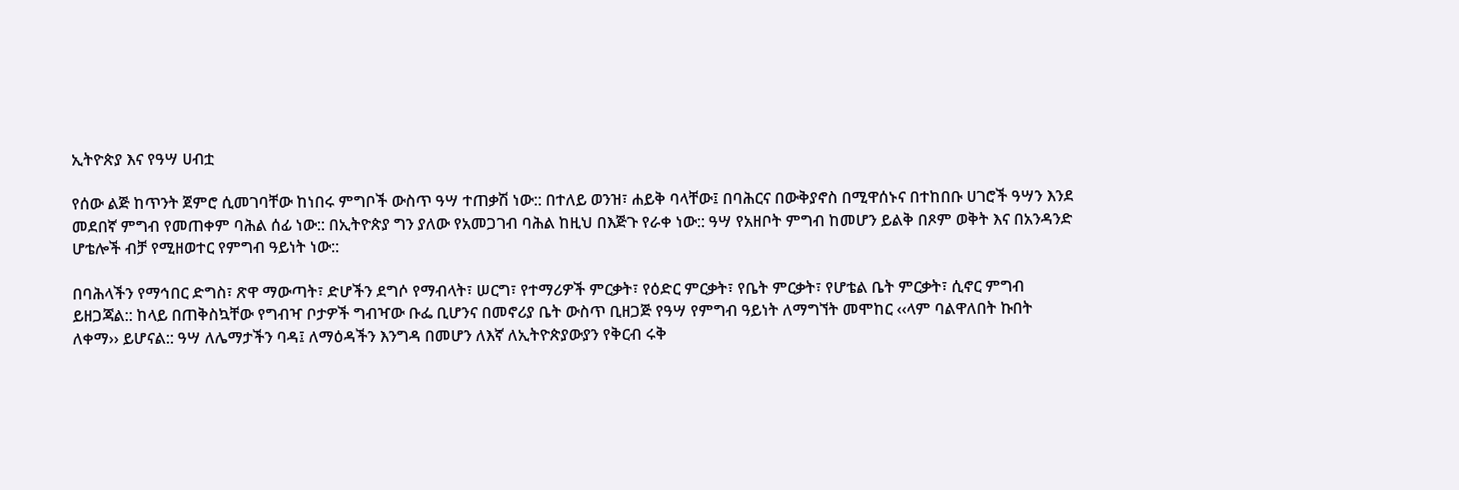ኢትዮጵያ እና የዓሣ ሀብቷ

የሰው ልጅ ከጥንት ጀምሮ ሲመገባቸው ከነበሩ ምግቦች ውስጥ ዓሣ ተጠቃሽ ነው:: በተለይ ወንዝ፣ ሐይቅ ባላቸው፤ በባሕርና በውቅያኖስ በሚዋሰኑና በተከበቡ ሀገሮች ዓሣን እንደ መደበኛ ምግብ የመጠቀም ባሕል ሰፊ ነው:: በኢትዮጵያ ግን ያለው የአመጋገብ ባሕል ከዚህ በእጅጉ የራቀ ነው:: ዓሣ የአዘቦት ምግብ ከመሆን ይልቅ በጾም ወቅት እና በአንዳንድ ሆቴሎች ብቻ የሚዘወተር የምግብ ዓይነት ነው::

በባሕላችን የማኅበር ድግስ፣ ጽዋ ማውጣት፣ ድሆችን ደግሶ የማብላት፣ ሠርግ፣ የተማሪዎች ምርቃት፣ የዕድር ምርቃት፣ የቤት ምርቃት፣ የሆቴል ቤት ምርቃት፣ ሲኖር ምግብ ይዘጋጃል:: ከላይ በጠቅስኳቸው የግብዣ ቦታዎች ግብዣው ቡፌ ቢሆንና በመኖሪያ ቤት ውስጥ ቢዘጋጅ የዓሣ የምግብ ዓይነት ለማግኘት መሞከር ‹‹ላም ባልዋለበት ኩበት ለቀማ›› ይሆናል:: ዓሣ ለሌማታችን ባዳ፤ ለማዕዳችን እንግዳ በመሆን ለእኛ ለኢትዮጵያውያን የቅርብ ሩቅ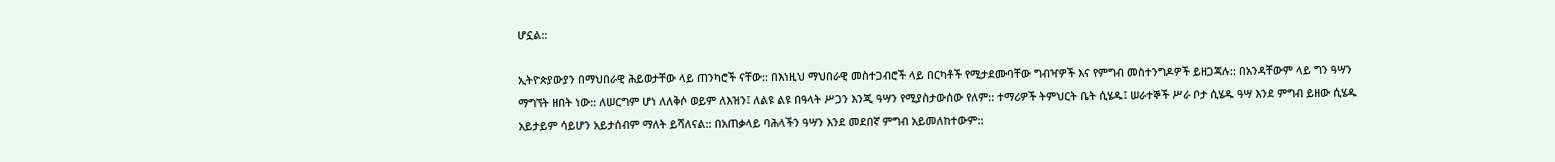ሆኗል::

ኢትዮጵያውያን በማህበራዊ ሕይወታቸው ላይ ጠንካሮች ናቸው:: በእነዚህ ማህበራዊ መስተጋብሮች ላይ በርካቶች የሚታደሙባቸው ግብዣዎች እና የምግብ መስተንግዶዎች ይዘጋጃሉ:: በአንዳቸውም ላይ ግን ዓሣን ማግኘት ዘበት ነው:: ለሠርግም ሆነ ለለቅሶ ወይም ለእዝን፤ ለልዩ ልዩ በዓላት ሥጋን እንጂ ዓሣን የሚያስታውሰው የለም:: ተማሪዎች ትምህርት ቤት ሲሄዱ፤ ሠራተኞች ሥራ ቦታ ሲሄዱ ዓሣ እንደ ምግብ ይዘው ሲሄዱ አይታይም ሳይሆን አይታሰብም ማለት ይሻለናል:: በአጠቃላይ ባሕላችን ዓሣን እንደ መደበኛ ምግብ አይመለከተውም::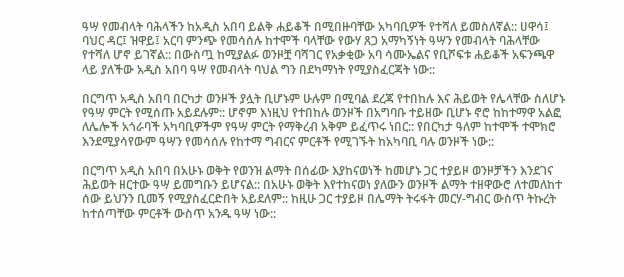ዓሣ የመብላት ባሕላችን ከአዲስ አበባ ይልቅ ሐይቆች በሚበዙባቸው አካባቢዎች የተሻለ ይመስለኛል:: ሀዋሳ፤ ባህር ዳር፤ ዝዋይ፤ አርባ ምንጭ የመሳሰሉ ከተሞች ባላቸው የውሃ ጸጋ አማካኝነት ዓሣን የመብላት ባሕላቸው የተሻለ ሆኖ ይገኛል:: በውስጧ ከሚያልፉ ወንዞቿ ባሻገር የአቃቂው አባ ሳሙኤልና የቢሾፍቱ ሐይቆች አፍንጫዋ ላይ ያለችው አዲስ አበባ ዓሣ የመብላት ባህል ግን በደካማነት የሚያስፈርጃት ነው::

በርግጥ አዲስ አበባ በርካታ ወንዞች ያሏት ቢሆኑም ሁሉም በሚባል ደረጃ የተበከሉ እና ሕይወት የሌላቸው ስለሆኑ የዓሣ ምርት የሚሰጡ አይደሉም:: ሆኖም እነዚህ የተበከሉ ወንዞች በአግባቡ ተይዘው ቢሆኑ ኖሮ ከከተማዋ አልፎ ለሌሎች አጎራባች አካባቢዎችም የዓሣ ምርት የማቅረብ አቅም ይፈጥሩ ነበር:: የበርካታ ዓለም ከተሞች ተሞክሮ እንደሚያሳየውም ዓሣን የመሳሰሉ የከተማ ግብርና ምርቶች የሚገኙት ከአካባቢ ባሉ ወንዞች ነው::

በርግጥ አዲስ አበባ በአሁኑ ወቅት የወንዝ ልማት በሰፊው እያከናወነች ከመሆኑ ጋር ተያይዞ ወንዞቻችን እንደገና ሕይወት ዘርተው ዓሣ ይመግቡን ይሆናል:: በአሁኑ ወቅት እየተከናወነ ያለውን ወንዞች ልማት ተዘዋውሮ ለተመለከተ ሰው ይህንን ቢመኝ የሚያስፈርድበት አይደለም:: ከዚሁ ጋር ተያይዞ በሌማት ትሩፋት መርሃ-ግብር ውስጥ ትኩረት ከተሰጣቸው ምርቶች ውስጥ አንዱ ዓሣ ነው::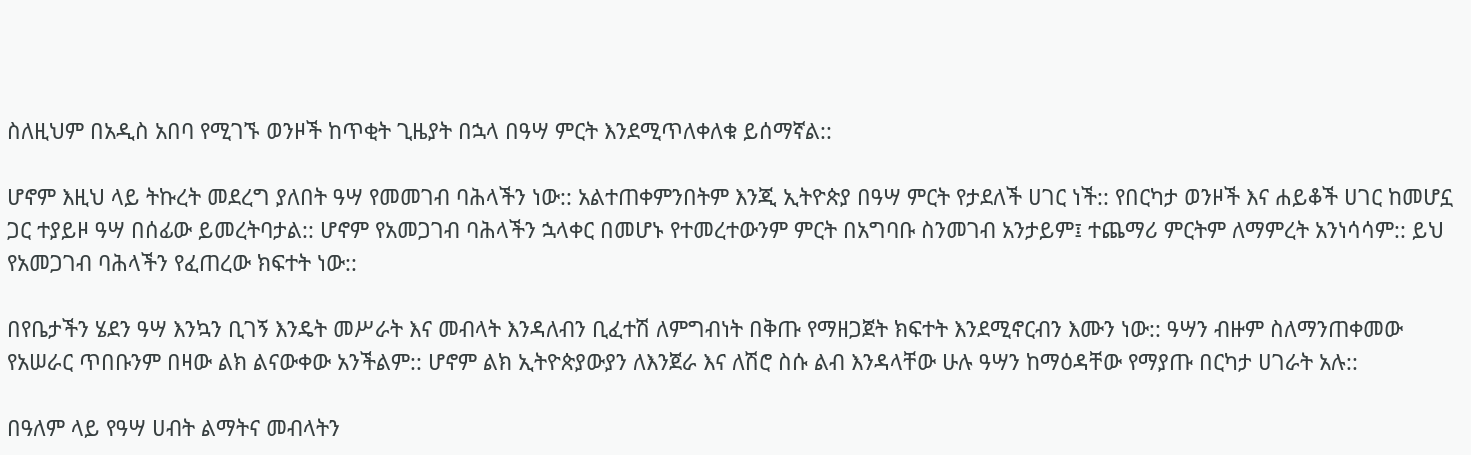ስለዚህም በአዲስ አበባ የሚገኙ ወንዞች ከጥቂት ጊዜያት በኋላ በዓሣ ምርት እንደሚጥለቀለቁ ይሰማኛል::

ሆኖም እዚህ ላይ ትኩረት መደረግ ያለበት ዓሣ የመመገብ ባሕላችን ነው:: አልተጠቀምንበትም እንጂ ኢትዮጵያ በዓሣ ምርት የታደለች ሀገር ነች:: የበርካታ ወንዞች እና ሐይቆች ሀገር ከመሆኗ ጋር ተያይዞ ዓሣ በሰፊው ይመረትባታል:: ሆኖም የአመጋገብ ባሕላችን ኋላቀር በመሆኑ የተመረተውንም ምርት በአግባቡ ስንመገብ አንታይም፤ ተጨማሪ ምርትም ለማምረት አንነሳሳም:: ይህ የአመጋገብ ባሕላችን የፈጠረው ክፍተት ነው::

በየቤታችን ሄደን ዓሣ እንኳን ቢገኝ እንዴት መሥራት እና መብላት እንዳለብን ቢፈተሽ ለምግብነት በቅጡ የማዘጋጀት ክፍተት እንደሚኖርብን እሙን ነው:: ዓሣን ብዙም ስለማንጠቀመው የአሠራር ጥበቡንም በዛው ልክ ልናውቀው አንችልም:: ሆኖም ልክ ኢትዮጵያውያን ለእንጀራ እና ለሽሮ ስሱ ልብ እንዳላቸው ሁሉ ዓሣን ከማዕዳቸው የማያጡ በርካታ ሀገራት አሉ::

በዓለም ላይ የዓሣ ሀብት ልማትና መብላትን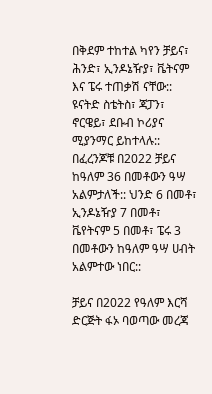በቅደም ተከተል ካየን ቻይና፣ ሕንድ፣ ኢንዶኔዥያ፣ ቬትናም እና ፔሩ ተጠቃሽ ናቸው:: ዩናትድ ስቴትስ፣ ጃፓን፣ ኖርዌይ፣ ደቡብ ኮሪያና ሚያንማር ይከተላሉ:: በፈረንጆቹ በ2022 ቻይና ከዓለም 36 በመቶውን ዓሣ አልምታለች:: ህንድ 6 በመቶ፣ ኢንዶኔዥያ 7 በመቶ፣ ቬየትናም 5 በመቶ፣ ፔሩ 3 በመቶውን ከዓለም ዓሣ ሀብት አልምተው ነበር::

ቻይና በ2022 የዓለም እርሻ ድርጅት ፋኦ ባወጣው መረጃ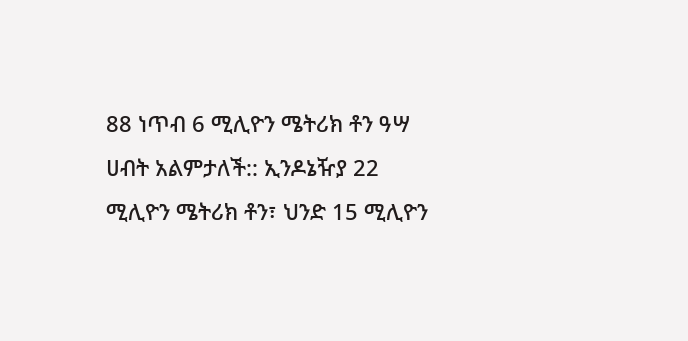88 ነጥብ 6 ሚሊዮን ሜትሪክ ቶን ዓሣ ሀብት አልምታለች:: ኢንዶኔዥያ 22 ሚሊዮን ሜትሪክ ቶን፣ ህንድ 15 ሚሊዮን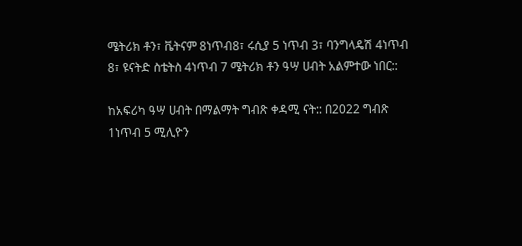ሜትሪክ ቶን፣ ቬትናም 8ነጥብ8፣ ሩሲያ 5 ነጥብ 3፣ ባንግላዴሽ 4ነጥብ 8፣ ዩናትድ ስቴትስ 4ነጥብ 7 ሜትሪክ ቶን ዓሣ ሀብት አልምተው ነበር::

ከአፍሪካ ዓሣ ሀብት በማልማት ግብጽ ቀዳሚ ናት:: በ2022 ግብጽ 1ነጥብ 5 ሚሊዮን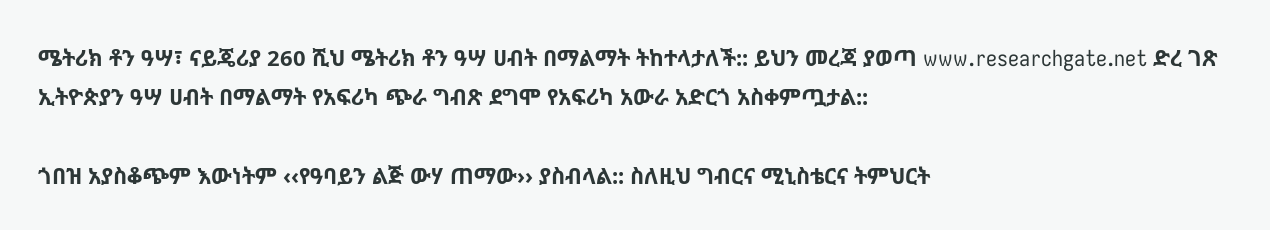ሜትሪክ ቶን ዓሣ፣ ናይጄሪያ 260 ሺህ ሜትሪክ ቶን ዓሣ ሀብት በማልማት ትከተላታለች:: ይህን መረጃ ያወጣ www.researchgate.net ድረ ገጽ ኢትዮጵያን ዓሣ ሀብት በማልማት የአፍሪካ ጭራ ግብጽ ደግሞ የአፍሪካ አውራ አድርጎ አስቀምጧታል::

ጎበዝ አያስቆጭም እውነትም ‹‹የዓባይን ልጅ ውሃ ጠማው›› ያስብላል:: ስለዚህ ግብርና ሚኒስቴርና ትምህርት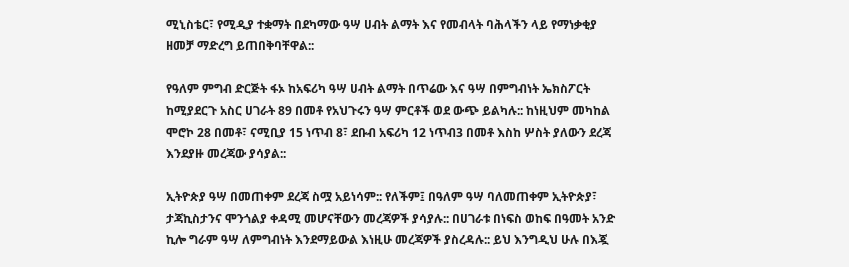ሚኒስቴር፣ የሚዲያ ተቋማት በደካማው ዓሣ ሀብት ልማት እና የመብላት ባሕላችን ላይ የማነቃቂያ ዘመቻ ማድረግ ይጠበቅባቸዋል::

የዓለም ምግብ ድርጅት ፋኦ ከአፍሪካ ዓሣ ሀብት ልማት በጥሬው እና ዓሣ በምግብነት ኤክስፖርት ከሚያደርጉ አስር ሀገራት 89 በመቶ የአህጉሩን ዓሣ ምርቶች ወደ ውጭ ይልካሉ:: ከነዚህም መካከል ሞሮኮ 28 በመቶ፣ ናሚቢያ 15 ነጥብ 8፣ ደቡብ አፍሪካ 12 ነጥብ3 በመቶ እስከ ሦስት ያለውን ደረጃ እንደያዙ መረጃው ያሳያል::

ኢትዮጵያ ዓሣ በመጠቀም ደረጃ ስሟ አይነሳም:: የለችም፤ በዓለም ዓሣ ባለመጠቀም ኢትዮጵያ፣ ታጃኪስታንና ሞንጎልያ ቀዳሚ መሆናቸውን መረጃዎች ያሳያሉ:: በሀገራቱ በነፍስ ወከፍ በዓመት አንድ ኪሎ ግራም ዓሣ ለምግብነት እንደማይውል እነዚሁ መረጃዎች ያስረዳሉ:: ይህ እንግዲህ ሁሉ በእጇ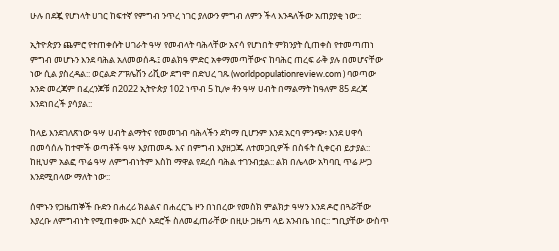ሁሉ በደጇ የሆነላት ሀገር ከፍተኛ የምግብ ንጥረ ነገር ያለውን ምግብ ለምን ችላ እንዳለችው አጠያያቂ ነው::

ኢትዮጵያን ጨምሮ የተጠቀሱት ሀገራት ዓሣ የመብላት ባሕላቸው አናሳ የሆነበት ምክንያት ሲጠቀስ የተመጣጠነ ምግብ መሆኑን እንደ ባሕል አለመወሰዱ፤ መልክዓ ምድር አቀማመጣቸውና ከባሕር ጠረፍ ራቅ ያሉ በመሆናቸው ነው ሲል ያስረዳል:: ወርልድ ፖፑሌሽን ሪቪው ደግሞ በድህረ ገጹ (worldpopulationreview.com ) ባወጣው አንድ መረጃም በፈረንጆቹ በ2022 ኢትዮጵያ 102 ነጥብ 5 ኪሎ ቶን ዓሣ ሀብት በማልማት ከዓለም 85 ደረጃ እንደነበረች ያሳያል::

ከላይ እንደገለጽነው ዓሣ ሀብት ልማትና የመመገብ ባሕላችን ደካማ ቢሆንም እንደ አርባ ምንጭ፣ እንደ ሀዋሳ በመሳሰሉ ከተሞች ወጣቶች ዓሣ እያጠመዱ እና በምግብ እያዘጋጁ ለተመጋቢዎች በስፋት ሲቀርብ ይታያል:: ከዚህም አልፎ ጥሬ ዓሣ ለምግብነትም እስከ ማዋል የደረሰ ባሕል ተገንብቷል:: ልክ በሌላው አካባቢ ጥሬ ሥጋ እንደሚበላው ማለት ነው::

ሰሞኑን የጋዜጠኞች ቡድን በሐረሪ ክልልና በሐረርጌ ዞን በነበረው የመስክ ምልክታ ዓሣን እንደ ዶሮ በጓሯቸው እያረቡ ለምግብነት የሚጠቀሙ አርሶ አደሮች ስለመፈጠራቸው በዚሁ ጋዜጣ ላይ አንብቤ ነበር:: ግቢያቸው ውስጥ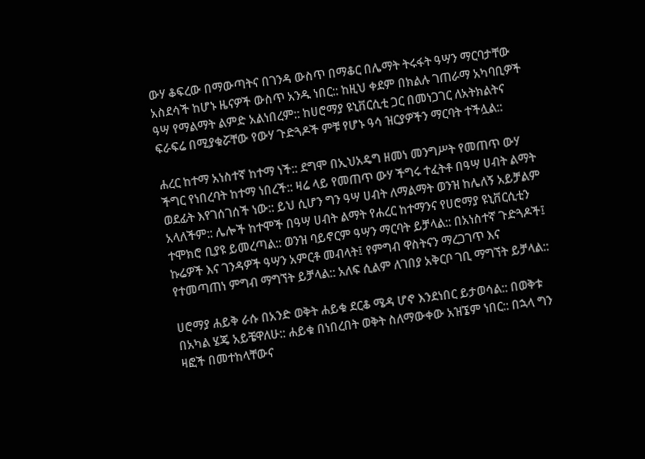ውሃ ቆፍረው በማውጣትና በገንዳ ውስጥ በማቆር በሌማት ትሩፋት ዓሣን ማርባታቸው አስደሳች ከሆኑ ዜናዎች ውስጥ አንዱ ነበር:: ከዚህ ቀደም በክልሉ ገጠራማ አካባቢዎች ዓሣ የማልማት ልምድ አልነበረም:: ከሀሮማያ ዩኒቨርሲቲ ጋር በመነጋገር ለአትክልትና ፍራፍሬ በሚያቁሯቸው የውሃ ጉድጓዶች ምቹ የሆኑ ዓሳ ዝርያዎችን ማርባት ተችሏል::

ሐረር ከተማ አነስተኛ ከተማ ነች:: ደግሞ በኢህአዴግ ዘመነ መንግሥት የመጠጥ ውሃ ችግር የነበረባት ከተማ ነበረች:: ዛሬ ላይ የመጠጥ ውሃ ችግሩ ተፈትቶ በዓሣ ሀብት ልማት ወደፊት እየገሰገሰች ነው:: ይህ ሲሆን ግን ዓሣ ሀብት ለማልማት ወንዝ ከሌለኝ አይቻልም አላለችም:: ሌሎች ከተሞች በዓሣ ሀብት ልማት የሐረር ከተማንና የሀሮማያ ዩኒቨርሲቲን ተሞክሮ ቢያዩ ይመረጣል:: ወንዝ ባይኖርም ዓሣን ማርባት ይቻላል:: በአነስተኛ ጉድጓዶች፤ ኩሬዎች እና ገንዳዎች ዓሣን አምርቶ መብላት፤ የምግብ ዋስትናን ማረጋገጥ እና የተመጣጠነ ምግብ ማግኘት ይቻላል:: አለፍ ሲልም ለገበያ አቅርቦ ገቢ ማግኘት ይቻላል::

ሀሮማያ ሐይቅ ራሱ በአንድ ወቅት ሐይቁ ደርቆ ሜዳ ሆኖ እንደነበር ይታወሳል:: በወቅቱ በአካል ሄጄ አይቼዋለሁ:: ሐይቁ በነበረበት ወቅት ስለማውቀው አዝኜም ነበር:: በኋላ ግን ዛፎች በመተከላቸውና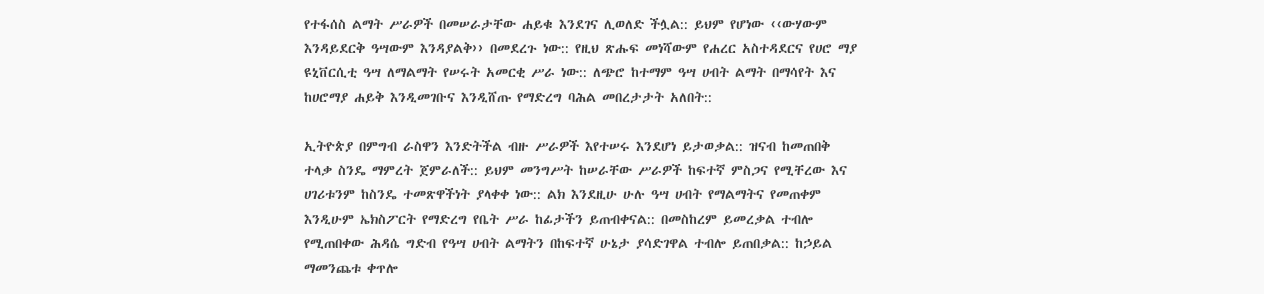የተፋሰስ ልማት ሥራዎች በመሠራታቸው ሐይቁ እንደገና ሊወለድ ችሏል:: ይህም የሆነው ‹‹ውሃውም እንዳይደርቅ ዓሣውም እንዳያልቅ›› በመደረጉ ነው:: የዚህ ጽሑፍ መነሻውም የሐረር አስተዳደርና የሀሮ ማያ ዩኒቨርሲቲ ዓሣ ለማልማት የሠሩት አመርቂ ሥራ ነው:: ለጭሮ ከተማም ዓሣ ሀብት ልማት በማሳየት እና ከሀሮማያ ሐይቅ እንዲመገቡና እንዲሸጡ የማድረግ ባሕል መበረታታት አለበት::

ኢትዮጵያ በምግብ ራስዋን እንድትችል ብዙ ሥራዎች እየተሠሩ እንደሆነ ይታወቃል:: ዝናብ ከመጠበቅ ተላቃ ስንዴ ማምረት ጀምራለች:: ይህም መንግሥት ከሠራቸው ሥራዎች ከፍተኛ ምስጋና የሚቸረው እና ሀገሪቱንም ከስንዴ ተመጽዋችነት ያላቀቀ ነው:: ልክ እንደዚሁ ሁሉ ዓሣ ሀብት የማልማትና የመጠቀም እንዲሁም ኤክስፖርት የማድረግ የቤት ሥራ ከፊታችን ይጠብቀናል:: በመስከረም ይመረቃል ተብሎ የሚጠበቀው ሕዳሴ ግድብ የዓሣ ሀብት ልማትን በከፍተኛ ሁኔታ ያሳድገዋል ተብሎ ይጠበቃል:: ከኃይል ማመንጨቱ ቀጥሎ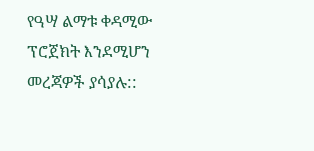የዓሣ ልማቱ ቀዳሚው ፕሮጀክት እንደሚሆን መረጃዎች ያሳያሉ::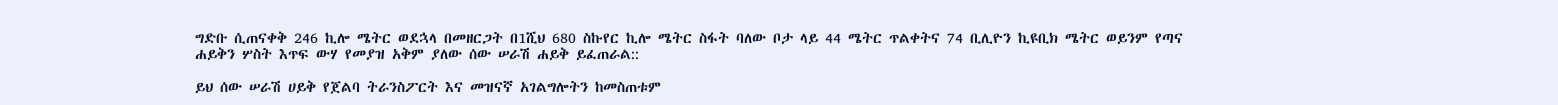ግድቡ ሲጠናቀቅ 246 ኪሎ ሜትር ወደኋላ በመዘርጋት በ1ሺህ 680 ስኩየር ኪሎ ሜትር ስፋት ባለው ቦታ ላይ 44 ሜትር ጥልቀትና 74 ቢሊዮን ኪዩቢክ ሜትር ወይንም የጣና ሐይቅን ሦስት እጥፍ ውሃ የመያዝ አቅም ያለው ሰው ሠራሽ ሐይቅ ይፈጠራል::

ይህ ሰው ሠራሽ ሀይቅ የጀልባ ትራንስፖርት እና መዝናኛ አገልግሎትን ከመስጠቱም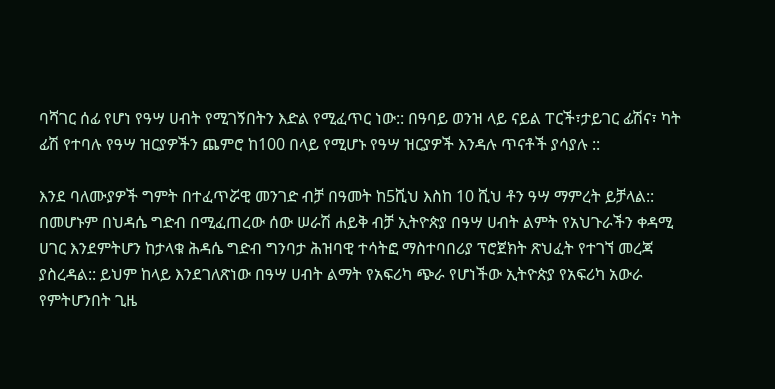ባሻገር ሰፊ የሆነ የዓሣ ሀብት የሚገኝበትን እድል የሚፈጥር ነው:: በዓባይ ወንዝ ላይ ናይል ፐርች፣ታይገር ፊሽና፣ ካት ፊሽ የተባሉ የዓሣ ዝርያዎችን ጨምሮ ከ100 በላይ የሚሆኑ የዓሣ ዝርያዎች እንዳሉ ጥናቶች ያሳያሉ ::

እንደ ባለሙያዎች ግምት በተፈጥሯዊ መንገድ ብቻ በዓመት ከ5ሺህ እስከ 10 ሺህ ቶን ዓሣ ማምረት ይቻላል:: በመሆኑም በህዳሴ ግድብ በሚፈጠረው ሰው ሠራሽ ሐይቅ ብቻ ኢትዮጵያ በዓሣ ሀብት ልምት የአህጉራችን ቀዳሚ ሀገር እንደምትሆን ከታላቁ ሕዳሴ ግድብ ግንባታ ሕዝባዊ ተሳትፎ ማስተባበሪያ ፕሮጀክት ጽህፈት የተገኘ መረጃ ያስረዳል:: ይህም ከላይ እንደገለጽነው በዓሣ ሀብት ልማት የአፍሪካ ጭራ የሆነችው ኢትዮጵያ የአፍሪካ አውራ የምትሆንበት ጊዜ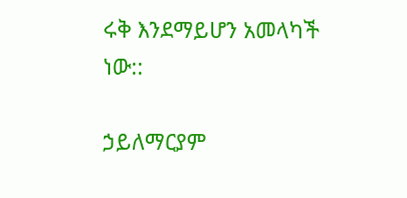ሩቅ እንደማይሆን አመላካች ነው::

ኃይለማርያም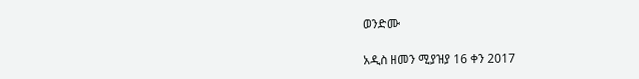ወንድሙ

አዲስ ዘመን ሚያዝያ 16 ቀን 2017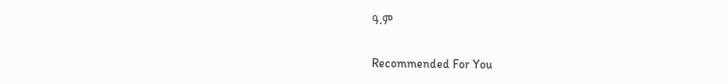ዓ.ም

Recommended For You